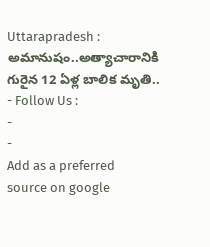Uttarapradesh : అమానుషం..అత్యాచారానికి గురైన 12 ఏళ్ల బాలిక మృతి..
- Follow Us :
-
-
Add as a preferred
source on google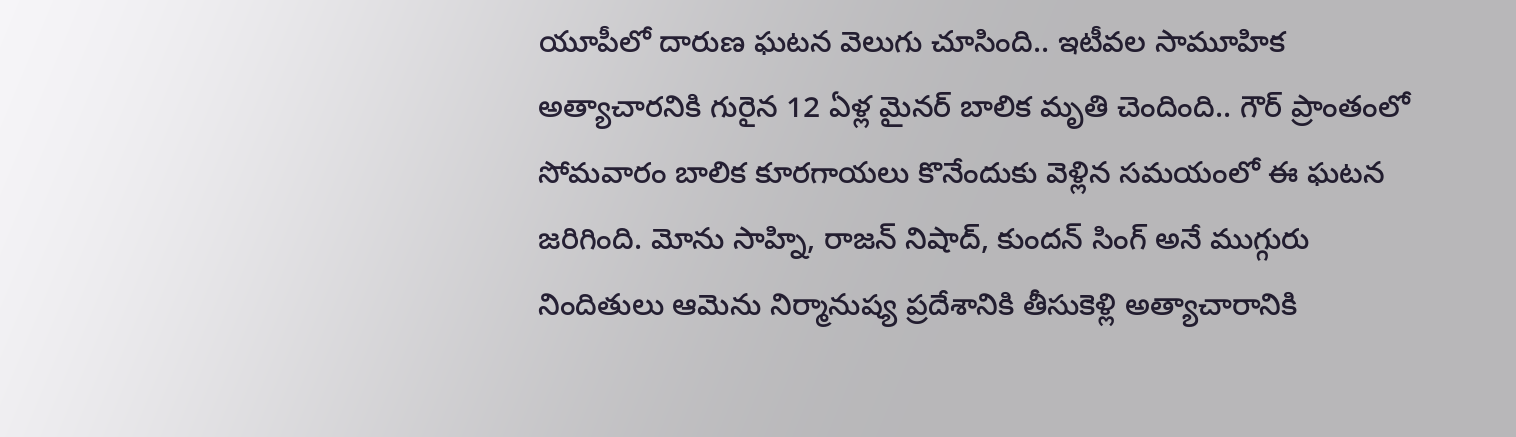యూపీలో దారుణ ఘటన వెలుగు చూసింది.. ఇటీవల సామూహిక అత్యాచారనికి గురైన 12 ఏళ్ల మైనర్ బాలిక మృతి చెందింది.. గౌర్ ప్రాంతంలో సోమవారం బాలిక కూరగాయలు కొనేందుకు వెళ్లిన సమయంలో ఈ ఘటన జరిగింది. మోను సాహ్ని, రాజన్ నిషాద్, కుందన్ సింగ్ అనే ముగ్గురు నిందితులు ఆమెను నిర్మానుష్య ప్రదేశానికి తీసుకెళ్లి అత్యాచారానికి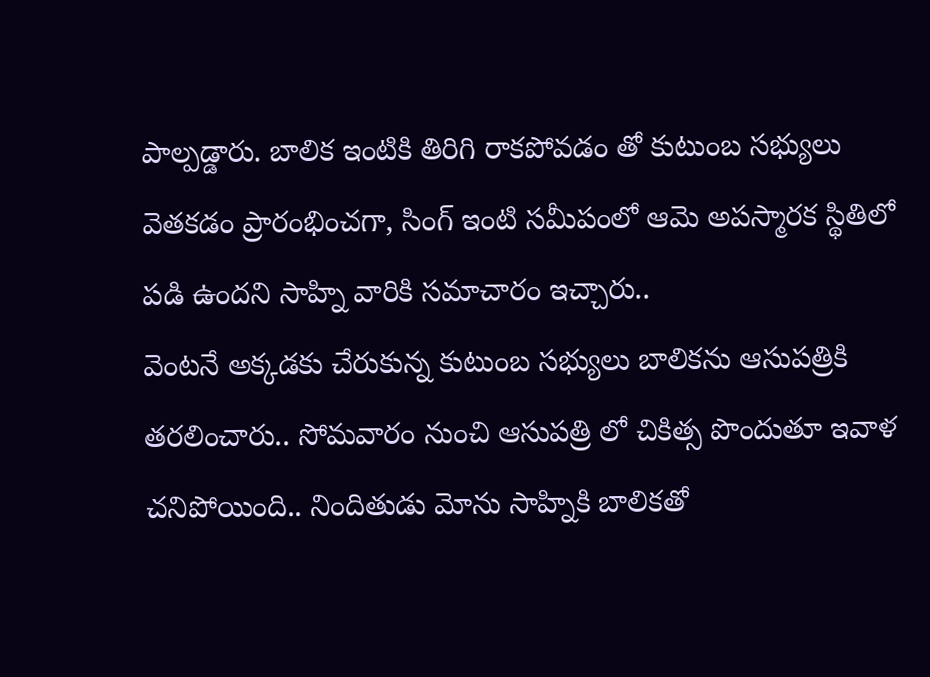పాల్పడ్డారు. బాలిక ఇంటికి తిరిగి రాకపోవడం తో కుటుంబ సభ్యులు వెతకడం ప్రారంభించగా, సింగ్ ఇంటి సమీపంలో ఆమె అపస్మారక స్థితిలో పడి ఉందని సాహ్ని వారికి సమాచారం ఇచ్చారు..
వెంటనే అక్కడకు చేరుకున్న కుటుంబ సభ్యులు బాలికను ఆసుపత్రికి తరలించారు.. సోమవారం నుంచి ఆసుపత్రి లో చికిత్స పొందుతూ ఇవాళ చనిపోయింది.. నిందితుడు మోను సాహ్నికి బాలికతో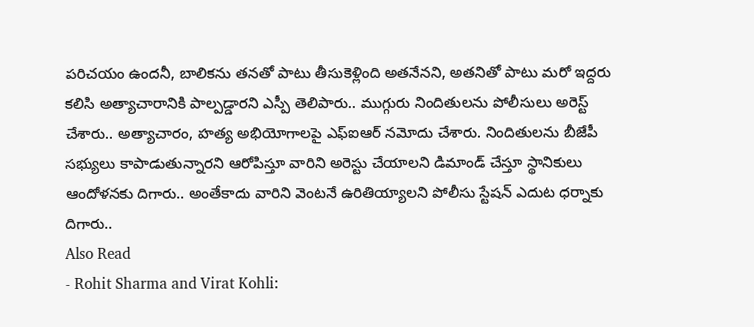పరిచయం ఉందనీ, బాలికను తనతో పాటు తీసుకెళ్లింది అతనేనని, అతనితో పాటు మరో ఇద్దరు కలిసి అత్యాచారానికి పాల్పడ్డారని ఎస్పీ తెలిపారు.. ముగ్గురు నిందితులను పోలీసులు అరెస్ట్ చేశారు.. అత్యాచారం, హత్య అభియోగాలపై ఎఫ్ఐఆర్ నమోదు చేశారు. నిందితులను బీజేపీ సభ్యులు కాపాడుతున్నారని ఆరోపిస్తూ వారిని అరెస్టు చేయాలని డిమాండ్ చేస్తూ స్థానికులు ఆందోళనకు దిగారు.. అంతేకాదు వారిని వెంటనే ఉరితియ్యాలని పోలీసు స్టేషన్ ఎదుట ధర్నాకు దిగారు..
Also Read
- Rohit Sharma and Virat Kohli: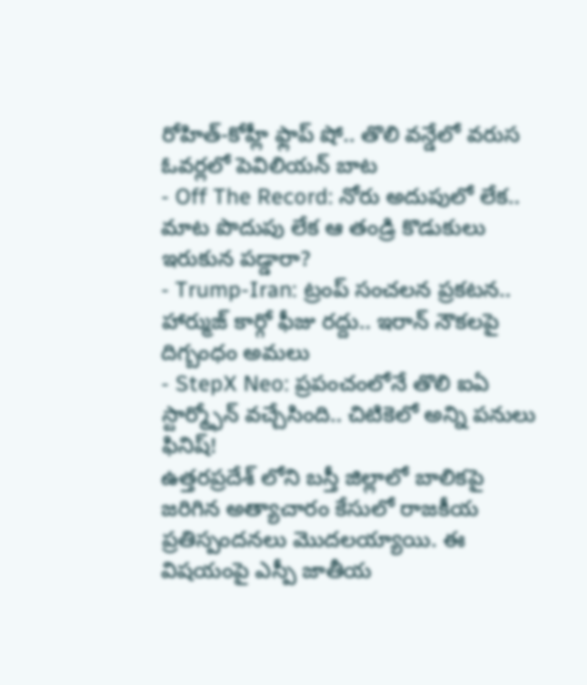రోహిత్-కోహ్లీ ఫ్లాప్ షో.. తొలి వన్డేలో వరుస ఓవర్లలో పెవిలియన్ బాట
- Off The Record: నోరు అదుపులో లేక.. మాట పొదుపు లేక ఆ తండ్రి కొడుకులు ఇరుకున పడ్డారా?
- Trump-Iran: ట్రంప్ సంచలన ప్రకటన.. హార్ముజ్ కార్గో ఫీజు రద్దు.. ఇరాన్ నౌకలపై దిగ్బంధం అమలు
- StepX Neo: ప్రపంచంలోనే తొలి ఐఏ స్టార్మ్ఫోన్ వచ్చేసింది.. చిటికెలో అన్ని పనులు ఫినిష్!
ఉత్తరప్రదేశ్ లోని బస్తీ జిల్లాలో బాలికపై జరిగిన అత్యాచారం కేసులో రాజకీయ ప్రతిస్పందనలు మొదలయ్యాయి. ఈ విషయంపై ఎస్పీ జాతీయ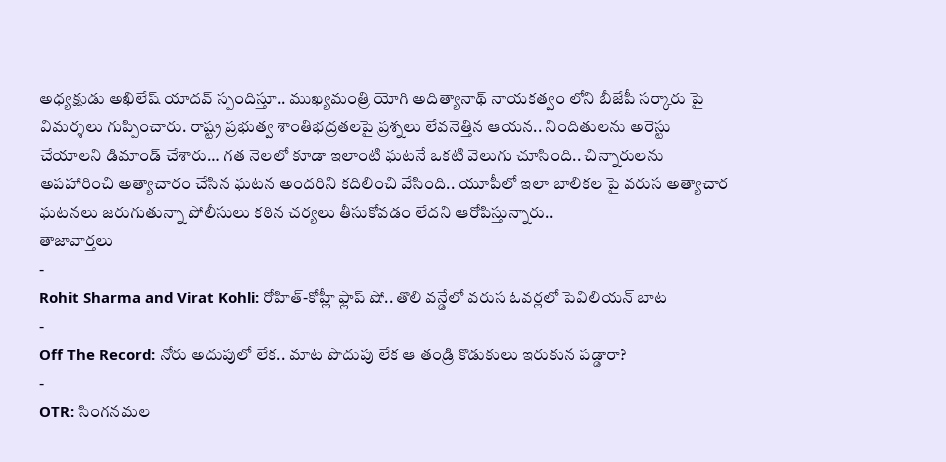అధ్యక్షుడు అఖిలేష్ యాదవ్ స్పందిస్తూ.. ముఖ్యమంత్రి యోగి అదిత్యానాథ్ నాయకత్వం లోని బీజేపీ సర్కారు పై విమర్శలు గుప్పించారు. రాష్ట్ర ప్రభుత్వ శాంతిభద్రతలపై ప్రశ్నలు లేవనెత్తిన ఆయన.. నిందితులను అరెస్టు చేయాలని డిమాండ్ చేశారు… గత నెలలో కూడా ఇలాంటి ఘటనే ఒకటి వెలుగు చూసింది.. చిన్నారులను అపహారించి అత్యాచారం చేసిన ఘటన అందరిని కదిలించి వేసింది.. యూపీలో ఇలా బాలికల పై వరుస అత్యాచార ఘటనలు జరుగుతున్నా పోలీసులు కఠిన చర్యలు తీసుకోవడం లేదని ఆరోపిస్తున్నారు..
తాజావార్తలు
-
Rohit Sharma and Virat Kohli: రోహిత్-కోహ్లీ ఫ్లాప్ షో.. తొలి వన్డేలో వరుస ఓవర్లలో పెవిలియన్ బాట
-
Off The Record: నోరు అదుపులో లేక.. మాట పొదుపు లేక ఆ తండ్రి కొడుకులు ఇరుకున పడ్డారా?
-
OTR: సింగనమల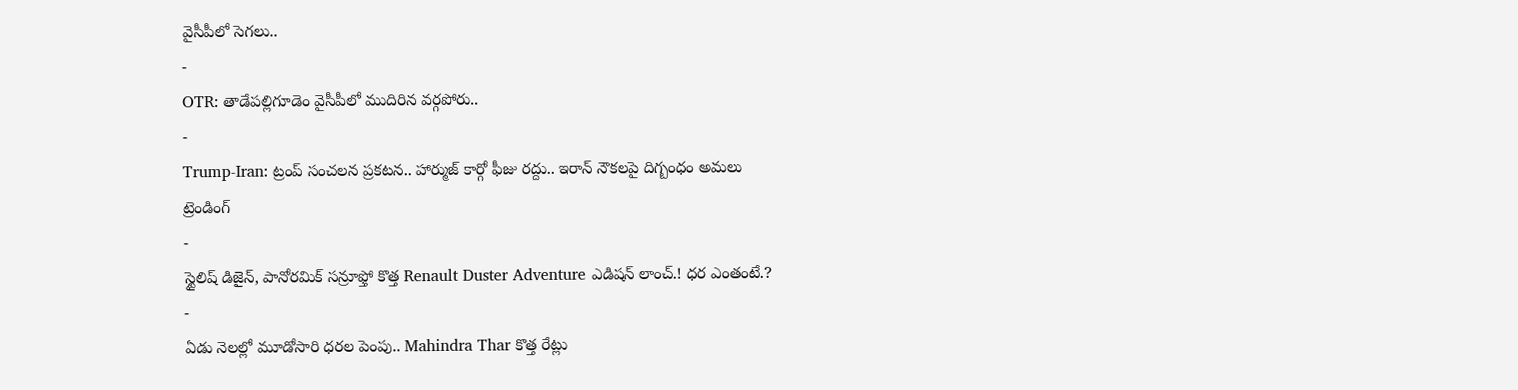వైసీపీలో సెగలు..
-
OTR: తాడేపల్లిగూడెం వైసీపీలో ముదిరిన వర్గపోరు..
-
Trump-Iran: ట్రంప్ సంచలన ప్రకటన.. హార్ముజ్ కార్గో ఫీజు రద్దు.. ఇరాన్ నౌకలపై దిగ్బంధం అమలు
ట్రెండింగ్
-
స్టైలిష్ డిజైన్, పానోరమిక్ సన్రూఫ్తో కొత్త Renault Duster Adventure ఎడిషన్ లాంచ్.! ధర ఎంతంటే.?
-
ఏడు నెలల్లో మూడోసారి ధరల పెంపు.. Mahindra Thar కొత్త రేట్లు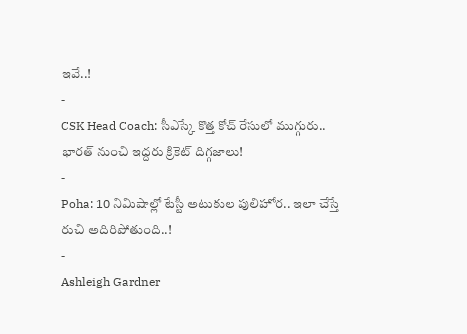ఇవే..!
-
CSK Head Coach: సీఎస్కే కొత్త కోచ్ రేసులో ముగ్గురు.. భారత్ నుంచి ఇద్దరు క్రికెట్ దిగ్గజాలు!
-
Poha: 10 నిమిషాల్లో టేస్టీ అటుకుల పులిహోర.. ఇలా చేస్తే రుచి అదిరిపోతుంది..!
-
Ashleigh Gardner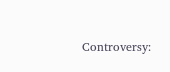Controversy: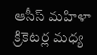ఆసీస్ మహిళా క్రికెటర్ల మధ్య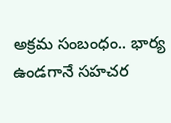అక్రమ సంబంధం.. భార్య ఉండగానే సహచర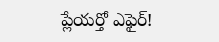ప్లేయర్తో ఎఫైర్!